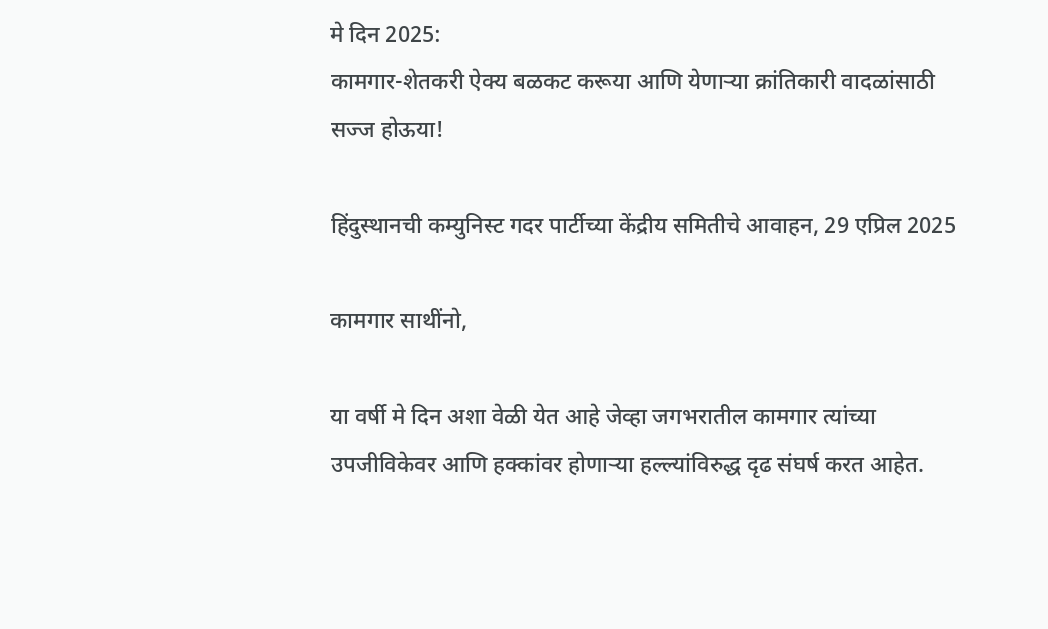मे दिन 2025:
कामगार-शेतकरी ऐक्य बळकट करूया आणि येणाऱ्या क्रांतिकारी वादळांसाठी सज्ज होऊया!

हिंदुस्थानची कम्युनिस्ट गदर पार्टीच्या केंद्रीय समितीचे आवाहन, 29 एप्रिल 2025

कामगार साथींनो,

या वर्षी मे दिन अशा वेळी येत आहे जेव्हा जगभरातील कामगार त्यांच्या उपजीविकेवर आणि हक्कांवर होणाऱ्या हल्ल्यांविरुद्ध दृढ संघर्ष करत आहेत.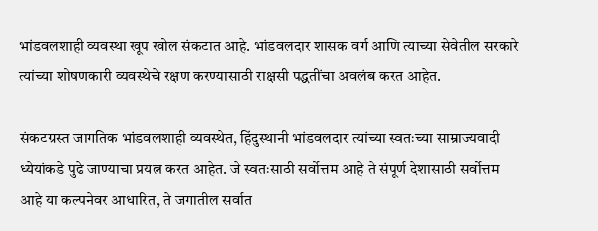भांडवलशाही व्यवस्था खूप खोल संकटात आहे. भांडवलदार शासक वर्ग आणि त्याच्या सेवेतील सरकारे त्यांच्या शोषणकारी व्यवस्थेचे रक्षण करण्यासाठी राक्षसी पद्धतींचा अवलंब करत आहेत.

संकटग्रस्त जागतिक भांडवलशाही व्यवस्थेत, हिंदुस्थानी भांडवलदार त्यांच्या स्वतःच्या साम्राज्यवादी ध्येयांकडे पुढे जाण्याचा प्रयत्न करत आहेत. जे स्वतःसाठी सर्वोत्तम आहे ते संपूर्ण देशासाठी सर्वोत्तम आहे या कल्पनेवर आधारित, ते जगातील सर्वात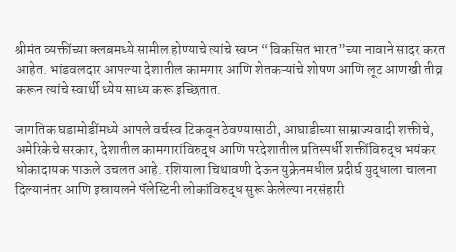श्रीमंत व्यक्तींच्या क्लबमध्ये सामील होण्याचे त्यांचे स्वप्न “विकसित भारत”च्या नावाने सादर करत आहेत. भांडवलदार आपल्या देशातील कामगार आणि शेतकऱ्यांचे शोषण आणि लूट आणखी तीव्र करून त्यांचे स्वार्थी ध्येय साध्य करू इच्छितात.

जागतिक घडामोडींमध्ये आपले वर्चस्व टिकवून ठेवण्यासाठी, आघाडीच्या साम्राज्यवादी शक्तीचे, अमेरिकेचे सरकार, देशातील कामगारांविरुद्ध आणि परदेशातील प्रतिस्पर्धी शक्तींविरुद्ध भयंकर धोकादायक पाऊले उचलत आहे. रशियाला चिथावणी देऊन युक्रेनमधील प्रदीर्घ युद्धाला चालना दिल्यानंतर आणि इस्रायलने पॅलेस्टिनी लोकांविरुद्ध सुरू केलेल्या नरसंहारी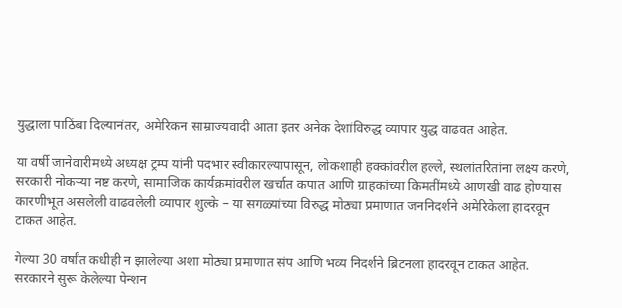युद्धाला पाठिंबा दिल्यानंतर, अमेरिकन साम्राज्यवादी आता इतर अनेक देशांविरुद्ध व्यापार युद्ध वाढवत आहेत.

या वर्षी जानेवारीमध्ये अध्यक्ष ट्रम्प यांनी पदभार स्वीकारल्यापासून, लोकशाही हक्कांवरील हल्ले, स्थलांतरितांना लक्ष्य करणे, सरकारी नोकऱ्या नष्ट करणे, सामाजिक कार्यक्रमांवरील खर्चात कपात आणि ग्राहकांच्या किमतींमध्ये आणखी वाढ होण्यास कारणीभूत असलेली वाढवलेली व्यापार शुल्के – या सगळ्यांच्या विरुद्ध मोठ्या प्रमाणात जननिदर्शने अमेरिकेला हादरवून टाकत आहेत.

गेल्या 30 वर्षांत कधीही न झालेल्या अशा मोठ्या प्रमाणात संप आणि भव्य निदर्शने ब्रिटनला हादरवून टाकत आहेत. सरकारने सुरू केलेल्या पेन्शन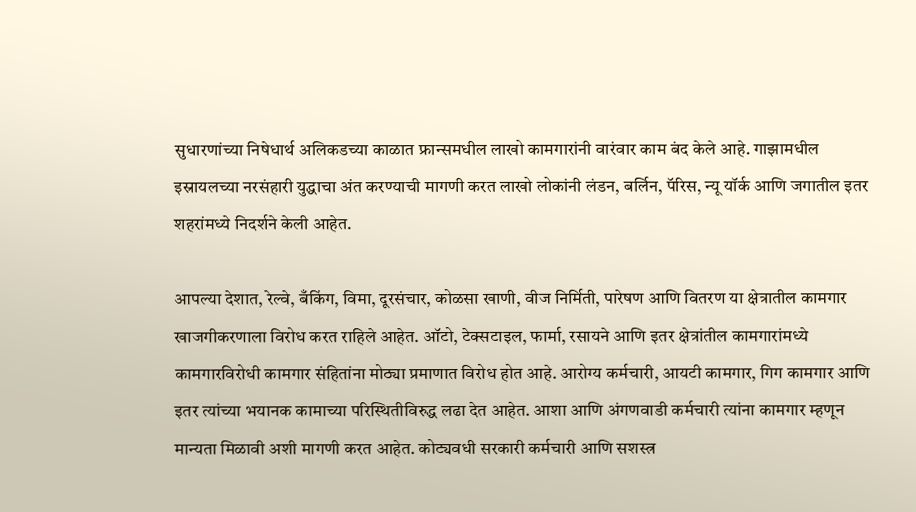सुधारणांच्या निषेधार्थ अलिकडच्या काळात फ्रान्समधील लाखो कामगारांनी वारंवार काम बंद केले आहे. गाझामधील इस्रायलच्या नरसंहारी युद्धाचा अंत करण्याची मागणी करत लाखो लोकांनी लंडन, बर्लिन, पॅरिस, न्यू यॉर्क आणि जगातील इतर शहरांमध्ये निदर्शने केली आहेत.

आपल्या देशात, रेल्वे, बँकिंग, विमा, दूरसंचार, कोळसा खाणी, वीज निर्मिती, पारेषण आणि वितरण या क्षेत्रातील कामगार खाजगीकरणाला विरोध करत राहिले आहेत. ऑटो, टेक्सटाइल, फार्मा, रसायने आणि इतर क्षेत्रांतील कामगारांमध्ये कामगारविरोधी कामगार संहितांना मोठ्या प्रमाणात विरोध होत आहे. आरोग्य कर्मचारी, आयटी कामगार, गिग कामगार आणि इतर त्यांच्या भयानक कामाच्या परिस्थितीविरुद्ध लढा देत आहेत. आशा आणि अंगणवाडी कर्मचारी त्यांना कामगार म्हणून मान्यता मिळावी अशी मागणी करत आहेत. कोट्यवधी सरकारी कर्मचारी आणि सशस्त्र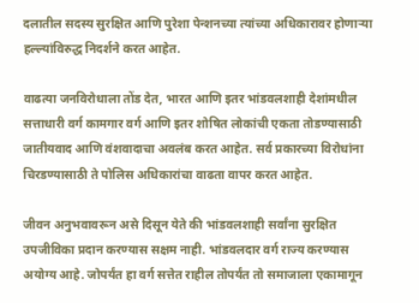दलातील सदस्य सुरक्षित आणि पुरेशा पेन्शनच्या त्यांच्या अधिकारावर होणाऱ्या हल्ल्यांविरुद्ध निदर्शने करत आहेत.

वाढत्या जनविरोधाला तोंड देत, भारत आणि इतर भांडवलशाही देशांमधील सत्ताधारी वर्ग कामगार वर्ग आणि इतर शोषित लोकांची एकता तोडण्यासाठी जातीयवाद आणि वंशवादाचा अवलंब करत आहेत. सर्व प्रकारच्या विरोधांना चिरडण्यासाठी ते पोलिस अधिकारांचा वाढता वापर करत आहेत.

जीवन अनुभवावरून असे दिसून येते की भांडवलशाही सर्वांना सुरक्षित उपजीविका प्रदान करण्यास सक्षम नाही. भांडवलदार वर्ग राज्य करण्यास अयोग्य आहे. जोपर्यंत हा वर्ग सत्तेत राहील तोपर्यंत तो समाजाला एकामागून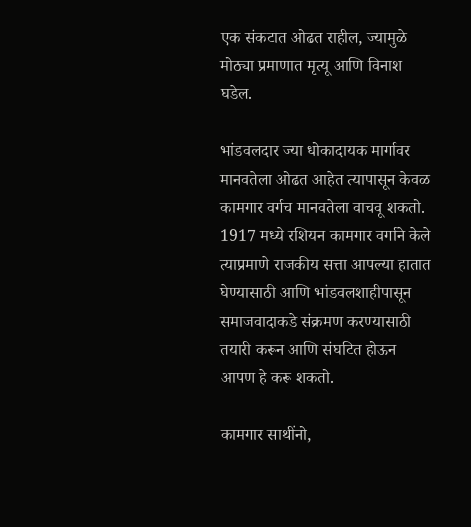एक संकटात ओढत राहील, ज्यामुळे मोठ्या प्रमाणात मृत्यू आणि विनाश घडेल.

भांडवलदार ज्या धोकादायक मार्गावर मानवतेला ओढत आहेत त्यापासून केवळ कामगार वर्गच मानवतेला वाचवू शकतो. 1917 मध्ये रशियन कामगार वर्गाने केले त्याप्रमाणे राजकीय सत्ता आपल्या हातात घेण्यासाठी आणि भांडवलशाहीपासून समाजवादाकडे संक्रमण करण्यासाठी तयारी करून आणि संघटित होऊन आपण हे करू शकतो.

कामगार साथींनो,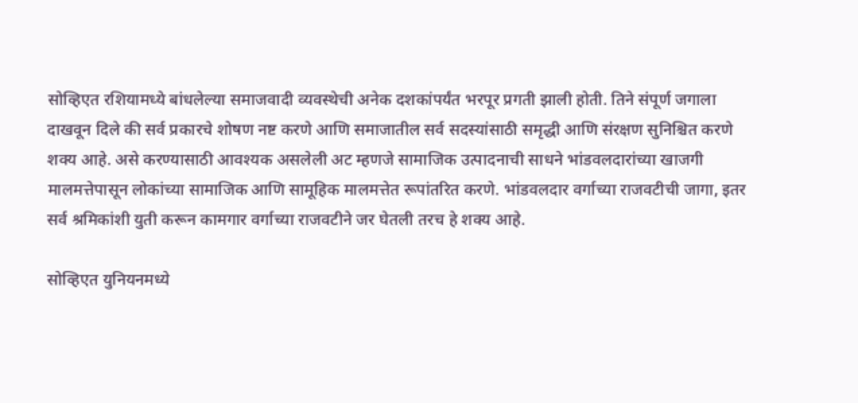सोव्हिएत रशियामध्ये बांधलेल्या समाजवादी व्यवस्थेची अनेक दशकांपर्यंत भरपूर प्रगती झाली होती. तिने संपूर्ण जगाला दाखवून दिले की सर्व प्रकारचे शोषण नष्ट करणे आणि समाजातील सर्व सदस्यांसाठी समृद्धी आणि संरक्षण सुनिश्चित करणे शक्य आहे. असे करण्यासाठी आवश्यक असलेली अट म्हणजे सामाजिक उत्पादनाची साधने भांडवलदारांच्या खाजगी मालमत्तेपासून लोकांच्या सामाजिक आणि सामूहिक मालमत्तेत रूपांतरित करणे. भांडवलदार वर्गाच्या राजवटीची जागा, इतर सर्व श्रमिकांशी युती करून कामगार वर्गाच्या राजवटीने जर घेतली तरच हे शक्य आहे.

सोव्हिएत युनियनमध्ये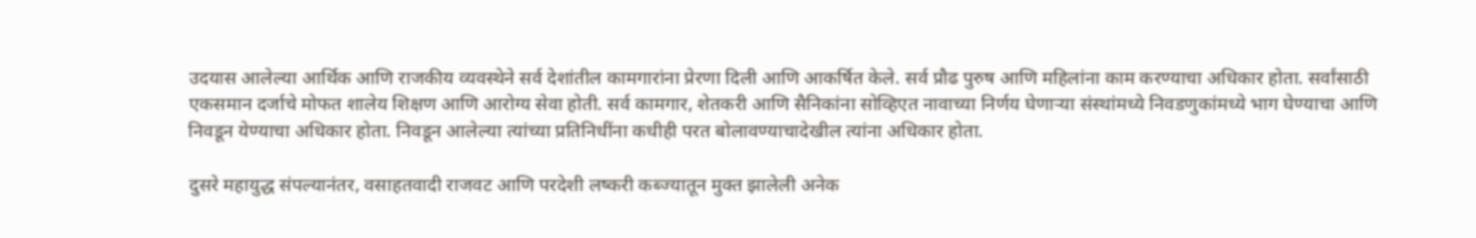उदयास आलेल्या आर्थिक आणि राजकीय व्यवस्थेने सर्व देशांतील कामगारांना प्रेरणा दिली आणि आकर्षित केले. सर्व प्रौढ पुरुष आणि महिलांना काम करण्याचा अधिकार होता. सर्वांसाठी एकसमान दर्जाचे मोफत शालेय शिक्षण आणि आरोग्य सेवा होती. सर्व कामगार, शेतकरी आणि सैनिकांना सोव्हिएत नावाच्या निर्णय घेणाऱ्या संस्थांमध्ये निवडणुकांमध्ये भाग घेण्याचा आणि निवडून येण्याचा अधिकार होता. निवडून आलेल्या त्यांच्या प्रतिनिधींना कधीही परत बोलावण्याचादेखील त्यांना अधिकार होता.

दुसरे महायुद्ध संपल्यानंतर, वसाहतवादी राजवट आणि परदेशी लष्करी कब्ज्यातून मुक्त झालेली अनेक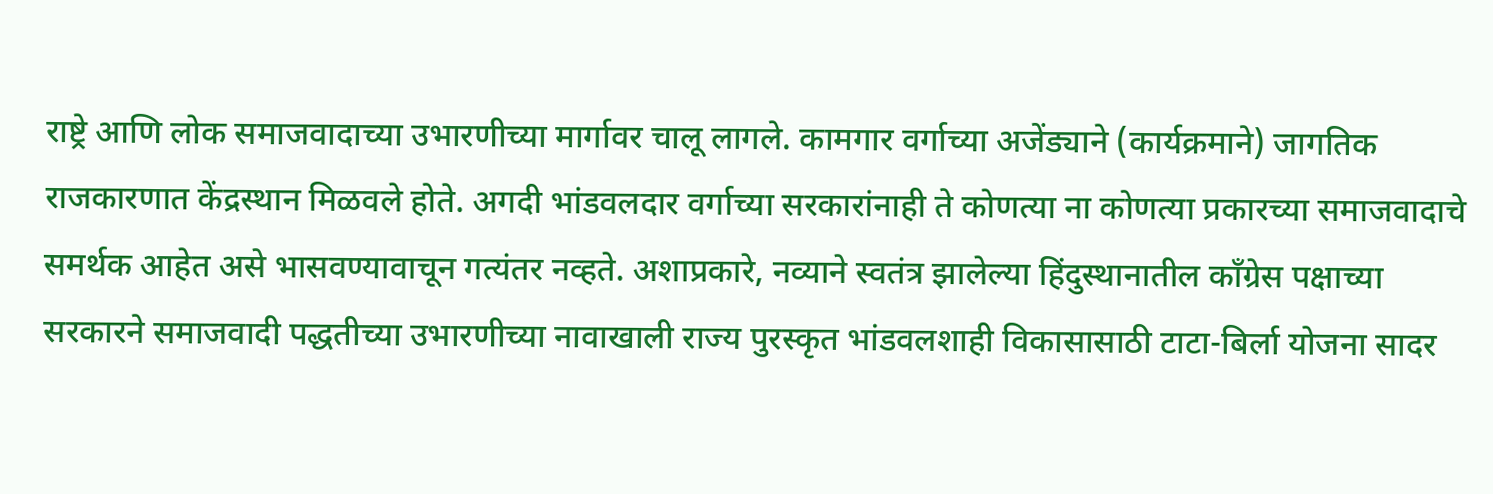राष्ट्रे आणि लोक समाजवादाच्या उभारणीच्या मार्गावर चालू लागले. कामगार वर्गाच्या अजेंड्याने (कार्यक्रमाने) जागतिक राजकारणात केंद्रस्थान मिळवले होते. अगदी भांडवलदार वर्गाच्या सरकारांनाही ते कोणत्या ना कोणत्या प्रकारच्या समाजवादाचे समर्थक आहेत असे भासवण्यावाचून गत्यंतर नव्हते. अशाप्रकारे, नव्याने स्वतंत्र झालेल्या हिंदुस्थानातील काँग्रेस पक्षाच्या सरकारने समाजवादी पद्धतीच्या उभारणीच्या नावाखाली राज्य पुरस्कृत भांडवलशाही विकासासाठी टाटा-बिर्ला योजना सादर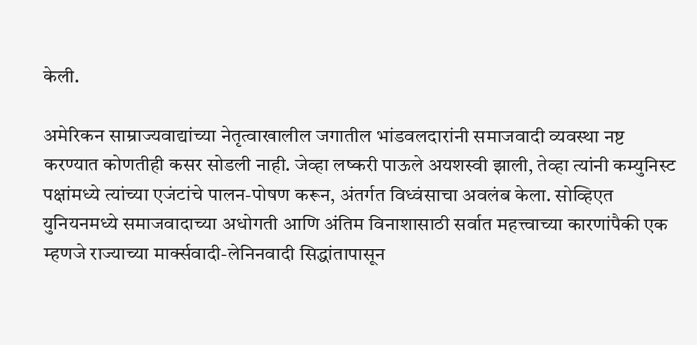केली.

अमेरिकन साम्राज्यवाद्यांच्या नेतृत्वाखालील जगातील भांडवलदारांनी समाजवादी व्यवस्था नष्ट करण्यात कोणतीही कसर सोडली नाही. जेव्हा लष्करी पाऊले अयशस्वी झाली, तेव्हा त्यांनी कम्युनिस्ट पक्षांमध्ये त्यांच्या एजंटांचे पालन-पोषण करून, अंतर्गत विध्वंसाचा अवलंब केला. सोव्हिएत युनियनमध्ये समाजवादाच्या अधोगती आणि अंतिम विनाशासाठी सर्वात महत्त्वाच्या कारणांपैकी एक म्हणजे राज्याच्या मार्क्सवादी-लेनिनवादी सिद्धांतापासून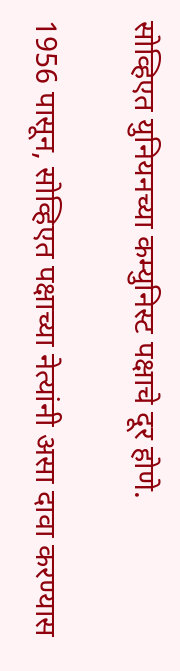सोव्हिएत युनियनच्या कम्युनिस्ट पक्षाचे दूर होणे.

1956 पासून, सोव्हिएत पक्षाच्या नेत्यांनी असा दावा करण्यास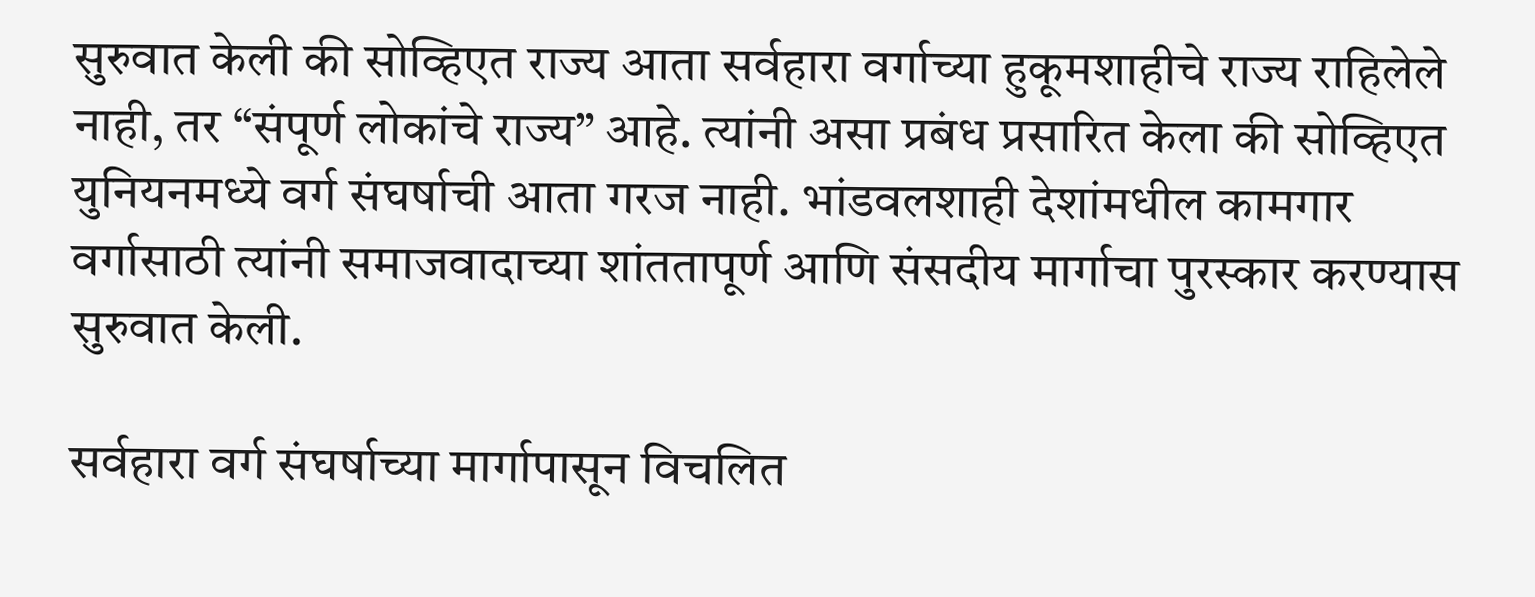सुरुवात केली की सोव्हिएत राज्य आता सर्वहारा वर्गाच्या हुकूमशाहीचे राज्य राहिलेले नाही, तर “संपूर्ण लोकांचे राज्य” आहे. त्यांनी असा प्रबंध प्रसारित केला की सोव्हिएत युनियनमध्ये वर्ग संघर्षाची आता गरज नाही. भांडवलशाही देशांमधील कामगार वर्गासाठी त्यांनी समाजवादाच्या शांततापूर्ण आणि संसदीय मार्गाचा पुरस्कार करण्यास सुरुवात केली.

सर्वहारा वर्ग संघर्षाच्या मार्गापासून विचलित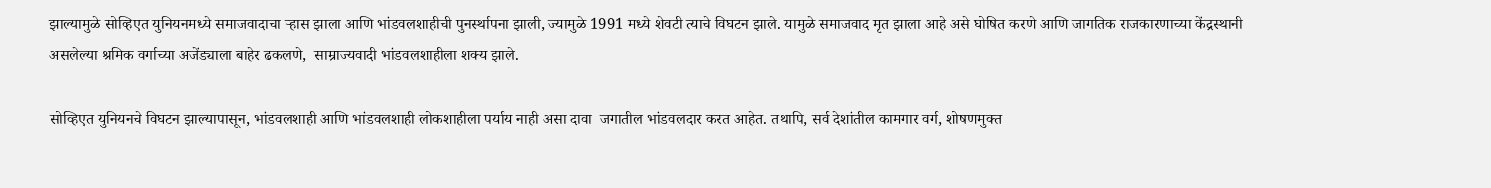झाल्यामुळे सोव्हिएत युनियनमध्ये समाजवादाचा ऱ्हास झाला आणि भांडवलशाहीची पुनर्स्थापना झाली, ज्यामुळे 1991 मध्ये शेवटी त्याचे विघटन झाले. यामुळे समाजवाद मृत झाला आहे असे घोषित करणे आणि जागतिक राजकारणाच्या केंद्रस्थानी असलेल्या श्रमिक वर्गाच्या अजेंड्याला बाहेर ढकलणे,  साम्राज्यवादी भांडवलशाहीला शक्य झाले.

सोव्हिएत युनियनचे विघटन झाल्यापासून, भांडवलशाही आणि भांडवलशाही लोकशाहीला पर्याय नाही असा दावा  जगातील भांडवलदार करत आहेत. तथापि, सर्व देशांतील कामगार वर्ग, शोषणमुक्त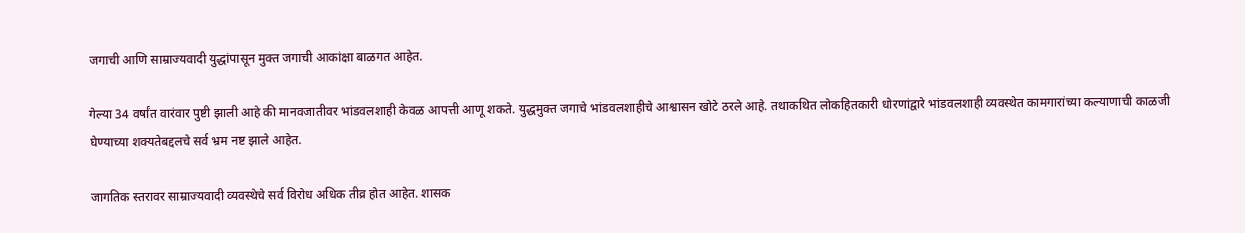जगाची आणि साम्राज्यवादी युद्धांपासून मुक्त जगाची आकांक्षा बाळगत आहेत.

गेल्या 34 वर्षांत वारंवार पुष्टी झाली आहे की मानवजातीवर भांडवलशाही केवळ आपत्ती आणू शकते. युद्धमुक्त जगाचे भांडवलशाहीचे आश्वासन खोटे ठरले आहे. तथाकथित लोकहितकारी धोरणांद्वारे भांडवलशाही व्यवस्थेत कामगारांच्या कल्याणाची काळजी घेण्याच्या शक्यतेबद्दलचे सर्व भ्रम नष्ट झाले आहेत.

जागतिक स्तरावर साम्राज्यवादी व्यवस्थेचे सर्व विरोध अधिक तीव्र होत आहेत. शासक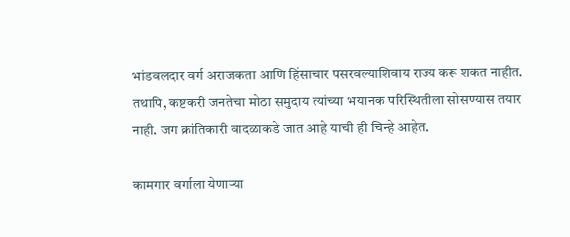भांडवलदार वर्ग अराजकता आणि हिंसाचार पसरवल्याशिवाय राज्य करू शकत नाहीत. तथापि, कष्टकरी जनतेचा मोठा समुदाय त्यांच्या भयानक परिस्थितीला सोसण्यास तयार नाही. जग क्रांतिकारी वादळाकडे जात आहे याची ही चिन्हे आहेत.

कामगार वर्गाला येणाऱ्या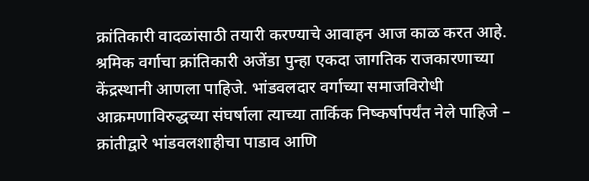क्रांतिकारी वादळांसाठी तयारी करण्याचे आवाहन आज काळ करत आहे. श्रमिक वर्गाचा क्रांतिकारी अजेंडा पुन्हा एकदा जागतिक राजकारणाच्या केंद्रस्थानी आणला पाहिजे. भांडवलदार वर्गाच्या समाजविरोधी आक्रमणाविरुद्धच्या संघर्षाला त्याच्या तार्किक निष्कर्षापर्यंत नेले पाहिजे – क्रांतीद्वारे भांडवलशाहीचा पाडाव आणि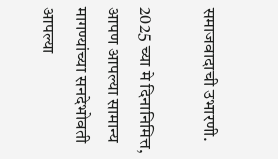समाजवादाची उभारणी.

2025 च्या मे दिनानिमित्त, आपण आपल्या सामान्य मागण्यांच्या सनदेभोवती आपल्या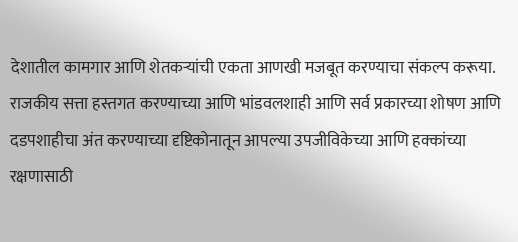देशातील कामगार आणि शेतकऱ्यांची एकता आणखी मजबूत करण्याचा संकल्प करूया. राजकीय सत्ता हस्तगत करण्याच्या आणि भांडवलशाही आणि सर्व प्रकारच्या शोषण आणि दडपशाहीचा अंत करण्याच्या दृष्टिकोनातून आपल्या उपजीविकेच्या आणि हक्कांच्या रक्षणासाठी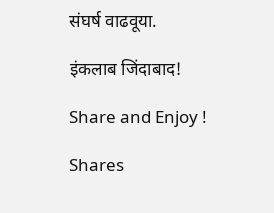संघर्ष वाढवूया.

इंकलाब जिंदाबाद!

Share and Enjoy !

Shares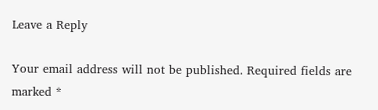Leave a Reply

Your email address will not be published. Required fields are marked *